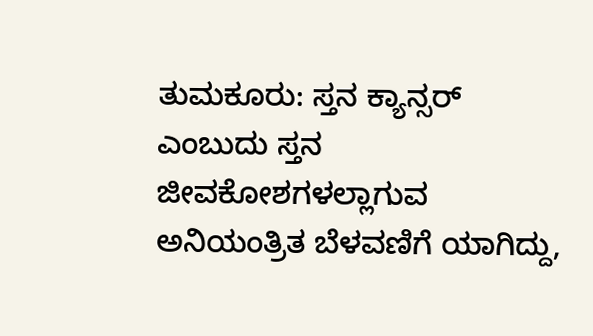ತುಮಕೂರು: ಸ್ತನ ಕ್ಯಾನ್ಸರ್ ಎಂಬುದು ಸ್ತನ ಜೀವಕೋಶಗಳಲ್ಲಾಗುವ ಅನಿಯಂತ್ರಿತ ಬೆಳವಣಿಗೆ ಯಾಗಿದ್ದು,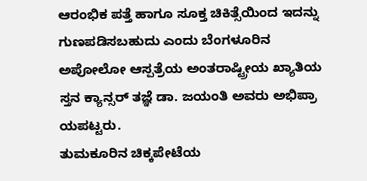ಆರಂಭಿಕ ಪತ್ತೆ ಹಾಗೂ ಸೂಕ್ತ ಚಿಕಿತ್ಸೆಯಿಂದ ಇದನ್ನು ಗುಣಪಡಿಸಬಹುದು ಎಂದು ಬೆಂಗಳೂರಿನ ಅಪೋಲೋ ಆಸ್ಪತ್ರೆಯ ಅಂತರಾಷ್ಟ್ರೀಯ ಖ್ಯಾತಿಯ ಸ್ತನ ಕ್ಯಾನ್ಸರ್ ತಜ್ಞೆ ಡಾ. ಜಯಂತಿ ಅವರು ಅಭಿಪ್ರಾ ಯಪಟ್ಟರು.
ತುಮಕೂರಿನ ಚಿಕ್ಕಪೇಟೆಯ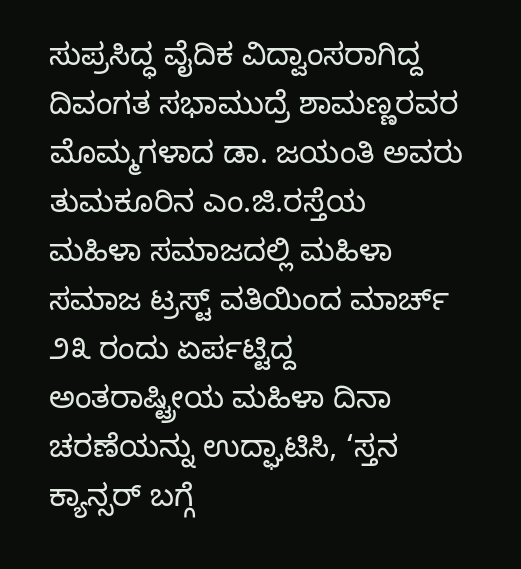ಸುಪ್ರಸಿದ್ಧ ವೈದಿಕ ವಿದ್ವಾಂಸರಾಗಿದ್ದ ದಿವಂಗತ ಸಭಾಮುದ್ರೆ ಶಾಮಣ್ಣರವರ ಮೊಮ್ಮಗಳಾದ ಡಾ. ಜಯಂತಿ ಅವರು ತುಮಕೂರಿನ ಎಂ.ಜಿ.ರಸ್ತೆಯ ಮಹಿಳಾ ಸಮಾಜದಲ್ಲಿ ಮಹಿಳಾ ಸಮಾಜ ಟ್ರಸ್ಟ್ ವತಿಯಿಂದ ಮಾರ್ಚ್ ೨೩ ರಂದು ಏರ್ಪಟ್ಟಿದ್ದ ಅಂತರಾಷ್ಟ್ರೀಯ ಮಹಿಳಾ ದಿನಾ ಚರಣೆಯನ್ನು ಉದ್ಘಾಟಿಸಿ, ‘ಸ್ತನ ಕ್ಯಾನ್ಸರ್ ಬಗ್ಗೆ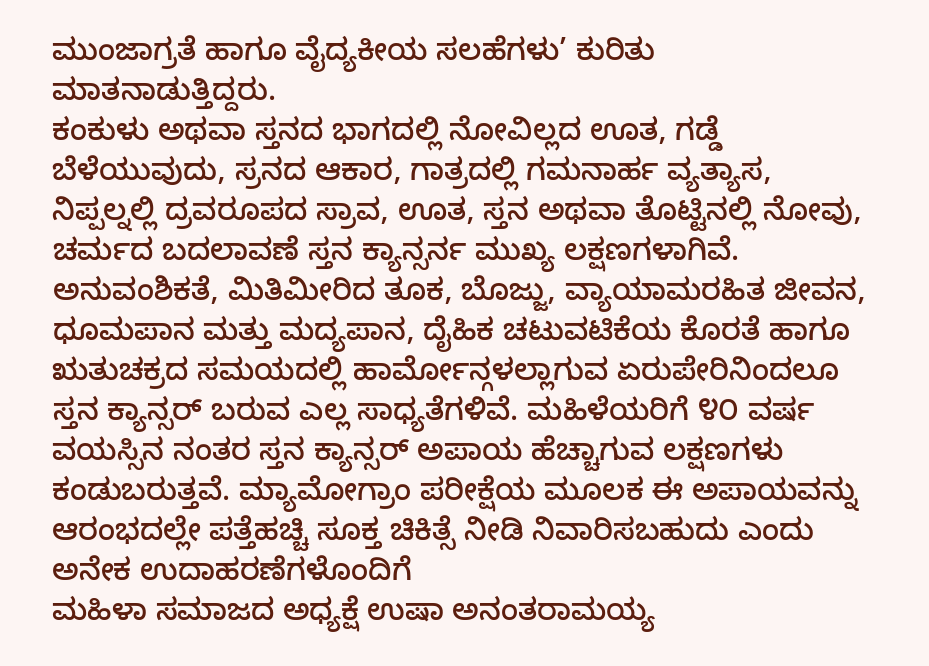ಮುಂಜಾಗ್ರತೆ ಹಾಗೂ ವೈದ್ಯಕೀಯ ಸಲಹೆಗಳು’ ಕುರಿತು ಮಾತನಾಡುತ್ತಿದ್ದರು.
ಕಂಕುಳು ಅಥವಾ ಸ್ತನದ ಭಾಗದಲ್ಲಿ ನೋವಿಲ್ಲದ ಊತ, ಗಡ್ಡೆ ಬೆಳೆಯುವುದು, ಸ್ರನದ ಆಕಾರ, ಗಾತ್ರದಲ್ಲಿ ಗಮನಾರ್ಹ ವ್ಯತ್ಯಾಸ, ನಿಪ್ಪಲ್ನಲ್ಲಿ ದ್ರವರೂಪದ ಸ್ರಾವ, ಊತ, ಸ್ತನ ಅಥವಾ ತೊಟ್ಟಿನಲ್ಲಿ ನೋವು, ಚರ್ಮದ ಬದಲಾವಣೆ ಸ್ತನ ಕ್ಯಾನ್ಸರ್ನ ಮುಖ್ಯ ಲಕ್ಷಣಗಳಾಗಿವೆ. ಅನುವಂಶಿಕತೆ, ಮಿತಿಮೀರಿದ ತೂಕ, ಬೊಜ್ಜು, ವ್ಯಾಯಾಮರಹಿತ ಜೀವನ, ಧೂಮಪಾನ ಮತ್ತು ಮದ್ಯಪಾನ, ದೈಹಿಕ ಚಟುವಟಿಕೆಯ ಕೊರತೆ ಹಾಗೂ ಋತುಚಕ್ರದ ಸಮಯದಲ್ಲಿ ಹಾರ್ಮೋನ್ಗಳಲ್ಲಾಗುವ ಏರುಪೇರಿನಿಂದಲೂ ಸ್ತನ ಕ್ಯಾನ್ಸರ್ ಬರುವ ಎಲ್ಲ ಸಾಧ್ಯತೆಗಳಿವೆ. ಮಹಿಳೆಯರಿಗೆ ೪೦ ವರ್ಷ ವಯಸ್ಸಿನ ನಂತರ ಸ್ತನ ಕ್ಯಾನ್ಸರ್ ಅಪಾಯ ಹೆಚ್ಚಾಗುವ ಲಕ್ಷಣಗಳು ಕಂಡುಬರುತ್ತವೆ. ಮ್ಯಾಮೋಗ್ರಾಂ ಪರೀಕ್ಷೆಯ ಮೂಲಕ ಈ ಅಪಾಯವನ್ನು ಆರಂಭದಲ್ಲೇ ಪತ್ತೆಹಚ್ಚಿ ಸೂಕ್ತ ಚಿಕಿತ್ಸೆ ನೀಡಿ ನಿವಾರಿಸಬಹುದು ಎಂದು ಅನೇಕ ಉದಾಹರಣೆಗಳೊಂದಿಗೆ
ಮಹಿಳಾ ಸಮಾಜದ ಅಧ್ಯಕ್ಷೆ ಉಷಾ ಅನಂತರಾಮಯ್ಯ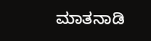ಮಾತನಾಡಿ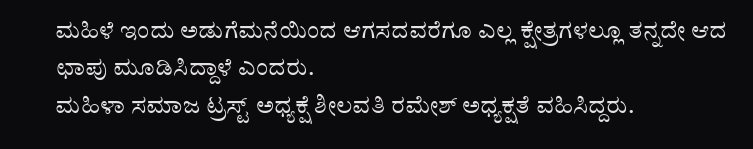ಮಹಿಳೆ ಇಂದು ಅಡುಗೆಮನೆಯಿಂದ ಆಗಸದವರೆಗೂ ಎಲ್ಲ ಕ್ಷೇತ್ರಗಳಲ್ಲೂ ತನ್ನದೇ ಆದ ಛಾಪು ಮೂಡಿಸಿದ್ದಾಳೆ ಎಂದರು.
ಮಹಿಳಾ ಸಮಾಜ ಟ್ರಸ್ಟ್ ಅಧ್ಯಕ್ಷೆ ಶೀಲವತಿ ರಮೇಶ್ ಅಧ್ಯಕ್ಷತೆ ವಹಿಸಿದ್ದರು.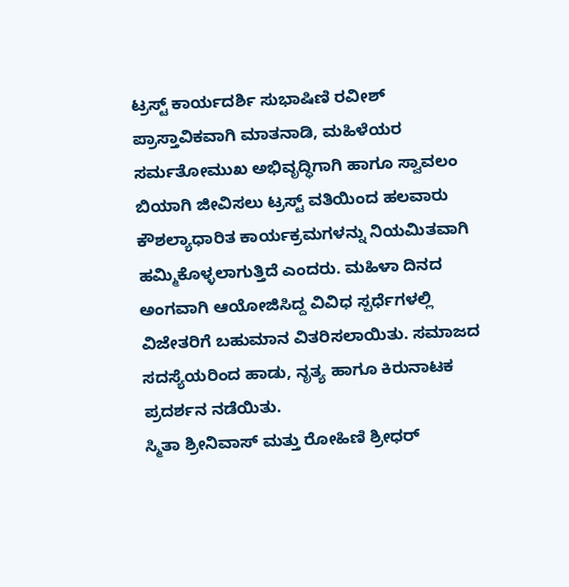ಟ್ರಸ್ಟ್ ಕಾರ್ಯದರ್ಶಿ ಸುಭಾಷಿಣಿ ರವೀಶ್ ಪ್ರಾಸ್ತಾವಿಕವಾಗಿ ಮಾತನಾಡಿ, ಮಹಿಳೆಯರ ಸರ್ಮತೋಮುಖ ಅಭಿವೃದ್ಧಿಗಾಗಿ ಹಾಗೂ ಸ್ವಾವಲಂ ಬಿಯಾಗಿ ಜೀವಿಸಲು ಟ್ರಸ್ಟ್ ವತಿಯಿಂದ ಹಲವಾರು ಕೌಶಲ್ಯಾಧಾರಿತ ಕಾರ್ಯಕ್ರಮಗಳನ್ನು ನಿಯಮಿತವಾಗಿ ಹಮ್ಮಿಕೊಳ್ಳಲಾಗುತ್ತಿದೆ ಎಂದರು. ಮಹಿಳಾ ದಿನದ ಅಂಗವಾಗಿ ಆಯೋಜಿಸಿದ್ದ ವಿವಿಧ ಸ್ಪರ್ಧೆಗಳಲ್ಲಿ ವಿಜೇತರಿಗೆ ಬಹುಮಾನ ವಿತರಿಸಲಾಯಿತು. ಸಮಾಜದ ಸದಸ್ಯೆಯರಿಂದ ಹಾಡು, ನೃತ್ಯ ಹಾಗೂ ಕಿರುನಾಟಕ ಪ್ರದರ್ಶನ ನಡೆಯಿತು.
ಸ್ಮಿತಾ ಶ್ರೀನಿವಾಸ್ ಮತ್ತು ರೋಹಿಣಿ ಶ್ರೀಧರ್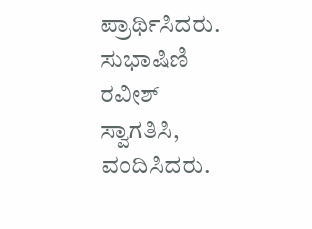ಪ್ರಾರ್ಥಿಸಿದರು. ಸುಭಾಷಿಣಿ ರವೀಶ್ ಸ್ವಾಗತಿಸಿ, ವಂದಿಸಿದರು.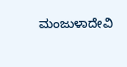ಮಂಜುಳಾದೇವಿ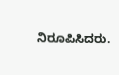ನಿರೂಪಿಸಿದರು.